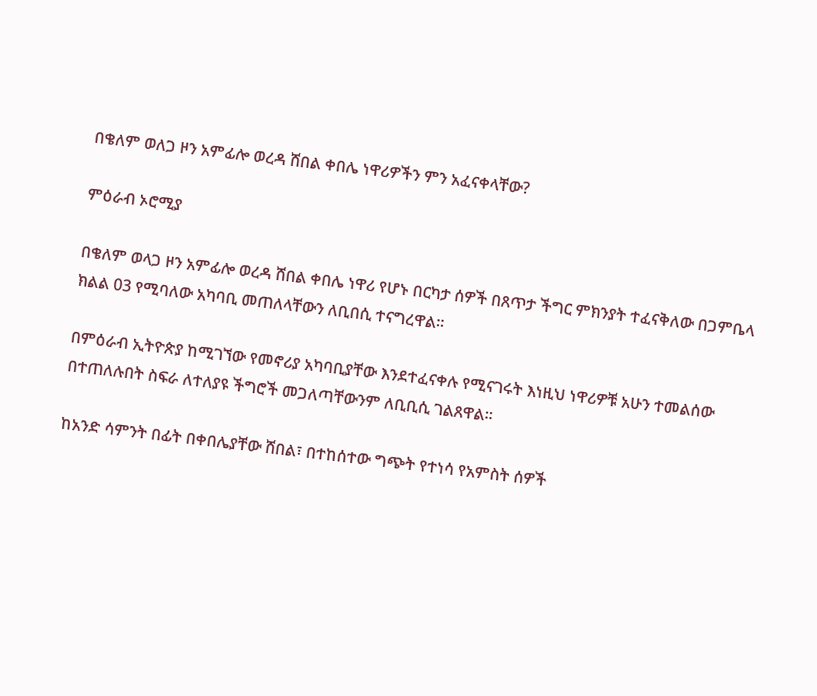በቄለም ወለጋ ዞን አምፊሎ ወረዳ ሸበል ቀበሌ ነዋሪዎችን ምን አፈናቀላቸው?

ምዕራብ ኦሮሚያ

በቄለም ወላጋ ዞን አምፊሎ ወረዳ ሸበል ቀበሌ ነዋሪ የሆኑ በርካታ ሰዎች በጸጥታ ችግር ምክንያት ተፈናቅለው በጋምቤላ ክልል 03 የሚባለው አካባቢ መጠለላቸውን ለቢበሲ ተናግረዋል።

በምዕራብ ኢትዮጵያ ከሚገኘው የመኖሪያ አካባቢያቸው እንደተፈናቀሉ የሚናገሩት እነዚህ ነዋሪዎቹ አሁን ተመልሰው በተጠለሉበት ስፍራ ለተለያዩ ችግሮች መጋለጣቸውንም ለቢቢሲ ገልጸዋል።

ከአንድ ሳምንት በፊት በቀበሌያቸው ሸበል፣ በተከሰተው ግጭት የተነሳ የአምስት ሰዎች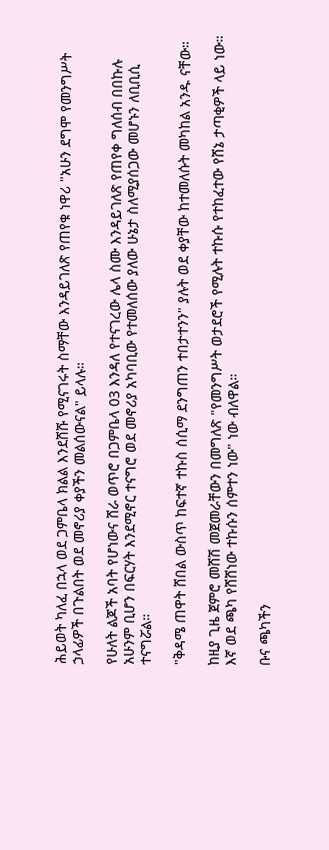ሕይወት ካለፈ በኋላ ወደ ጋምቤላ ክልል እንደሸሹ የሚናገሩት ስማቸው እንዳይገለጽ የጠየቁ ነዋሪ "አሁን ደግሞ የመንግሥት ኃላፊዎች በጉልበት ወደ መኖሪያ ቀያችን መልሰውናል" ይላሉ።

የሁለት ልጆች አባት የሆነውና ሸራ ወጥሮ በጋምቤላ 03 እንዳለ የተናገረው ሌላ ስሙ እንዳይገለጽ የጠየቀ ግለሰብ በበኩሉ አሁንም ቢሆን በፍርሃት እንደሚኖር ተናግሮ ወደ መኖሪያ አካባቢው የተመለሰው ያለው ሁኔታ ስለሚያሰጋው መሆኑን ለቢቢሲ ተናግሯል።

"ቅዳሜ ጠዋት ሸበል ውስጥ ከፍተኛ ተኩስ ሰሲማ ደንግጠን ተበታተንን" ያሉት ወደ ቀያቸው ከተመለሱት መካከል አንዱ ናቸው።

ከዚያ ጊዜ ጀምሮ መሸሽ መጀመራቸውን በመግለጽ "የመንግሥት ወታደሮች የሚሉት ተኩሱ የተከፈተው የሸኔ ታጣቂዎች ላይ ነው። እኛ ወደ ጫካ የሸሸነው ተኩሱን ሰምተን ነው" ነው ብለዋል።

ቡና ጫካችን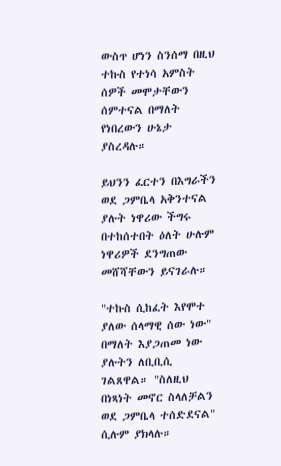ውስጥ ሆነን ስንሰማ በዚህ ተኩስ የተነሳ አምስት ሰዎች መሞታቸውን ሰምተናል በማለት የነበረውን ሁኔታ ያስረዳሉ።

ይህንን ፈርተን በእግራችን ወደ ጋምቤላ አቅንተናል ያሉት ነዋሪው ችግሩ በተከሰተበት ዕለት ሁሉም ነዋሪዎች ደንግጠው መሸሻቸውን ይናገራሉ።

"ተኩስ ሲከፈት እየሞተ ያለው ሰላማዊ ሰው ነው" በማለት እያጋጠመ ነው ያሉትን ለቢቢሲ ገልጸዋል። "ስለዚህ በነጻነት መኖር ስላለቻልን ወደ ጋምቤላ ተሰድደናል" ሲሉም ያክላሉ።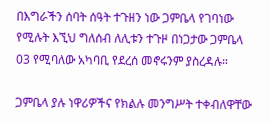በእግራችን ሰባት ሰዓት ተጉዘን ነው ጋምቤላ የገባነው የሚሉት እኚህ ግለሰብ ለሊቱን ተጉዞ በነጋታው ጋምቤላ 03 የሚባለው አካባቢ የደረሰ መኖሩንም ያስረዳሉ።

ጋምቤላ ያሉ ነዋሪዎችና የክልሉ መንግሥት ተቀብለዋቸው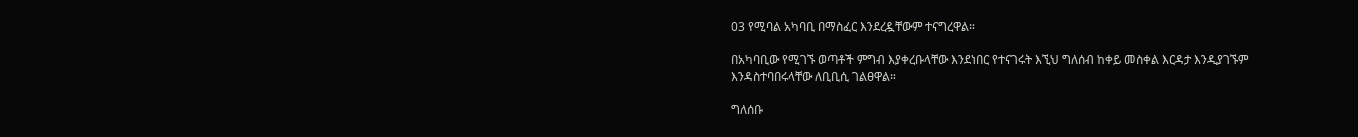03 የሚባል አካባቢ በማስፈር እንደረዷቸውም ተናግረዋል።

በአካባቢው የሚገኙ ወጣቶች ምግብ እያቀረቡላቸው እንደነበር የተናገሩት እኚህ ግለሰብ ከቀይ መስቀል እርዳታ እንዲያገኙም እንዳስተባበሩላቸው ለቢቢሲ ገልፀዋል።

ግለሰቡ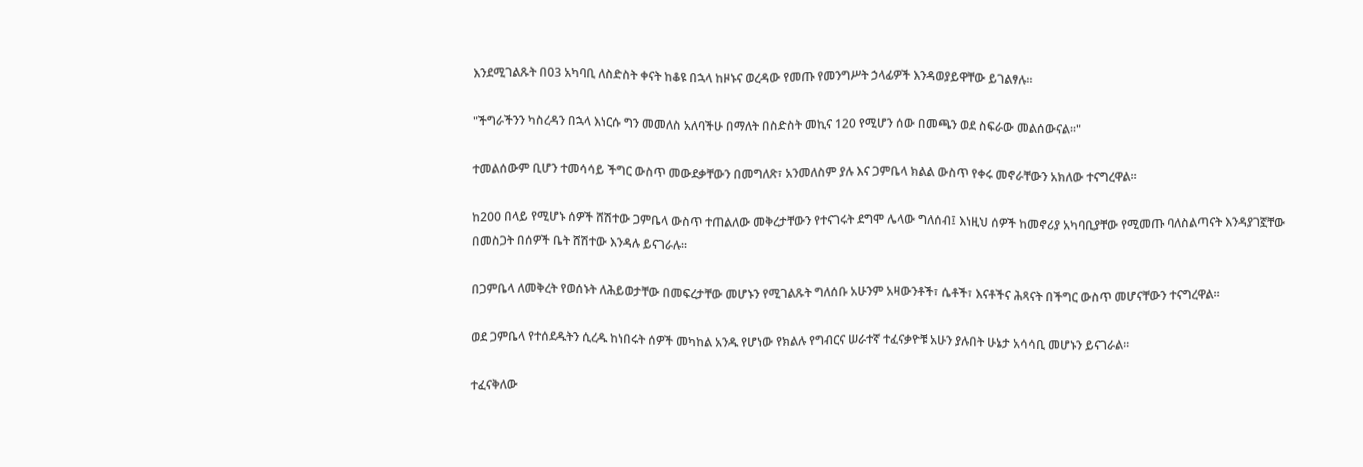እንደሚገልጹት በ03 አካባቢ ለስድስት ቀናት ከቆዩ በኋላ ከዞኑና ወረዳው የመጡ የመንግሥት ኃላፊዎች እንዳወያይዋቸው ይገልፃሉ።

"ችግራችንን ካስረዳን በኋላ እነርሱ ግን መመለስ አለባችሁ በማለት በስድስት መኪና 120 የሚሆን ሰው በመጫን ወደ ስፍራው መልሰውናል።"

ተመልሰውም ቢሆን ተመሳሳይ ችግር ውስጥ መውደቃቸውን በመግለጽ፣ አንመለስም ያሉ እና ጋምቤላ ክልል ውስጥ የቀሩ መኖራቸውን አክለው ተናግረዋል።

ከ200 በላይ የሚሆኑ ሰዎች ሸሽተው ጋምቤላ ውስጥ ተጠልለው መቅረታቸውን የተናገሩት ደግሞ ሌላው ግለሰብ፤ እነዚህ ሰዎች ከመኖሪያ አካባቢያቸው የሚመጡ ባለስልጣናት እንዳያገኟቸው በመስጋት በሰዎች ቤት ሸሽተው እንዳሉ ይናገራሉ።

በጋምቤላ ለመቅረት የወሰኑት ለሕይወታቸው በመፍረታቸው መሆኑን የሚገልጹት ግለሰቡ አሁንም አዛውንቶች፣ ሴቶች፣ እናቶችና ሕጻናት በችግር ውስጥ መሆናቸውን ተናግረዋል።

ወደ ጋምቤላ የተሰደዱትን ሲረዱ ከነበሩት ሰዎች መካከል አንዱ የሆነው የክልሉ የግብርና ሠራተኛ ተፈናቃዮቹ አሁን ያሉበት ሁኔታ አሳሳቢ መሆኑን ይናገራል።

ተፈናቅለው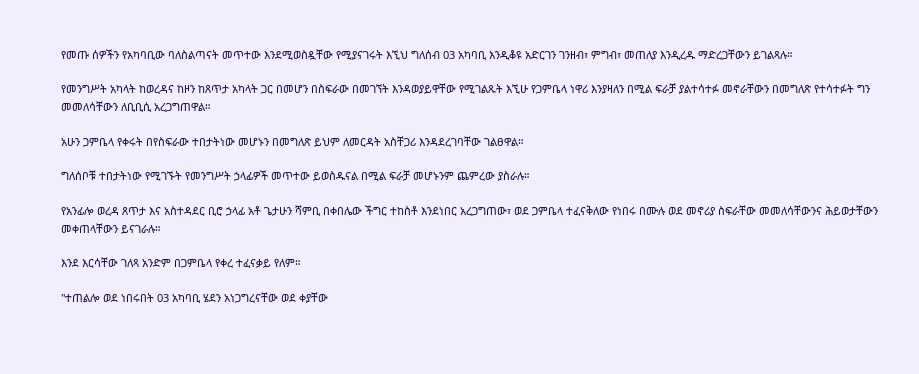የመጡ ሰዎችን የአካባቢው ባለስልጣናት መጥተው እንደሚወስዷቸው የሚያናገሩት እኚህ ግለሰብ 03 አካባቢ እንዲቆዩ አድርገን ገንዘብ፣ ምግብ፣ መጠለያ እንዲረዱ ማድረጋቸውን ይገልጻሉ።

የመንግሥት አካላት ከወረዳና ከዞን ከጸጥታ አካላት ጋር በመሆን በስፍራው በመገኘት እንዳወያይዋቸው የሚገልጹት እኚሁ የጋምቤላ ነዋሪ እንያዛለን በሚል ፍራቻ ያልተሳተፉ መኖራቸውን በመግለጽ የተሳተፉት ግን መመለሳቸውን ለቢቢሲ አረጋግጠዋል።

አሁን ጋምቤላ የቀሩት በየስፍራው ተበታትነው መሆኑን በመግለጽ ይህም ለመርዳት አስቸጋሪ እንዳደረገባቸው ገልፀዋል።

ግለሰቦቹ ተበታትነው የሚገኙት የመንግሥት ኃላፊዎች መጥተው ይወስዱናል በሚል ፍራቻ መሆኑንም ጨምረው ያስራሉ።

የአንፊሎ ወረዳ ጸጥታ እና አስተዳደር ቢሮ ኃላፊ አቶ ጌታሁን ሻምቢ በቀበሌው ችግር ተከስቶ እንደነበር አረጋግጠው፣ ወደ ጋምቤላ ተፈናቅለው የነበሩ በሙሉ ወደ መኖሪያ ስፍራቸው መመለሳቸውንና ሕይወታቸውን መቀጠላቸውን ይናገራሉ።

እንደ እርሳቸው ገለጻ አንድም በጋምቤላ የቀረ ተፈናቃይ የለም።

"ተጠልሎ ወደ ነበሩበት 03 አካባቢ ሄደን አነጋግረናቸው ወደ ቀያቸው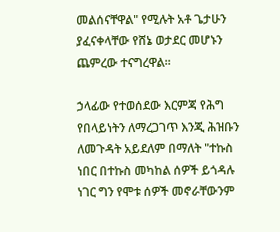መልሰናቸዋል" የሚሉት አቶ ጌታሁን ያፈናቀላቸው የሸኔ ወታደር መሆኑን ጨምረው ተናግረዋል።

ኃላፊው የተወሰደው እርምጃ የሕግ የበላይነትን ለማረጋገጥ እንጂ ሕዝቡን ለመጉዳት አይደለም በማለት "ተኩስ ነበር በተኩስ መካከል ሰዎች ይጎዳሉ ነገር ግን የሞቱ ሰዎች መኖራቸውንም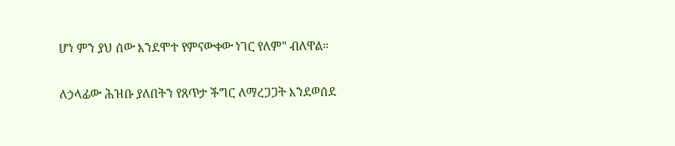ሆነ ምን ያህ ሰው እንደሞተ የምናውቀው ነገር የለም" ብለዋል።

ለኃላፊው ሕዝቡ ያለበትን የጸጥታ ችግር ለማረጋጋት እንደወሰደ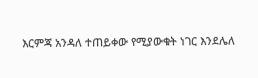እርምጃ አንዳለ ተጠይቀው የሚያውቁት ነገር እንደሌለ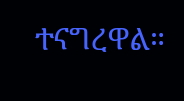ተናግረዋል።